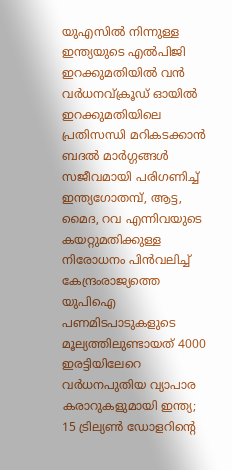യുഎസിൽ നിന്നുള്ള ഇന്ത്യയുടെ എൽപിജി ഇറക്കുമതിയിൽ വൻ വർധനവ്ക്രൂഡ് ഓയില്‍ ഇറക്കുമതിയിലെ പ്രതിസന്ധി മറികടക്കാൻ ബദൽ മാർഗ്ഗങ്ങള്‍ സജീവമായി പരിഗണിച്ച് ഇന്ത്യഗോതമ്പ്, ആട്ട, മൈദ, റവ എന്നിവയുടെ കയറ്റുമതിക്കുള്ള നിരോധനം പിന്‍വലിച്ച് കേന്ദ്രംരാജ്യത്തെ യുപിഐ പണമിടപാടുകളുടെ മൂല്യത്തിലുണ്ടായത് 4000 ഇരട്ടിയിലേറെ വർധനപുതിയ വ്യാപാര കരാറുകളുമായി ഇന്ത്യ; 15 ട്രില്യണ്‍ ഡോളറിന്റെ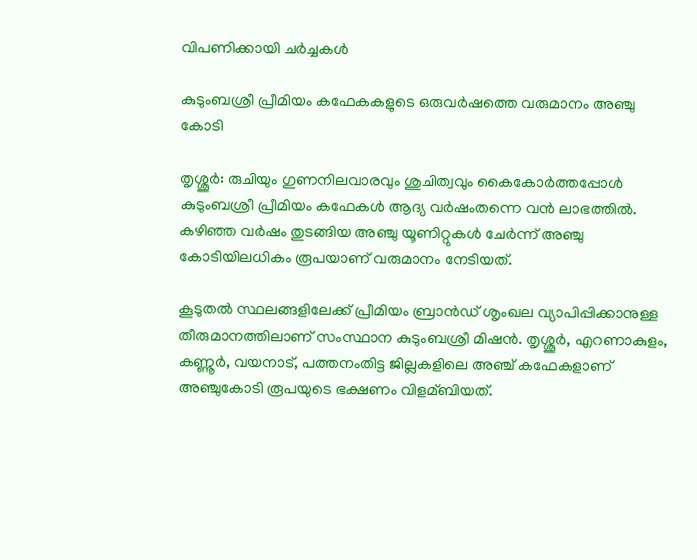വിപണിക്കായി ചര്‍ച്ചകള്‍

കുടുംബശ്രീ പ്രീമിയം കഫേകകളുടെ ഒരുവർഷത്തെ വരുമാനം അഞ്ചു കോടി

തൃശ്ശൂർ: രുചിയും ഗുണനിലവാരവും ശുചിത്വവും കൈകോർത്തപ്പോള്‍ കുടുംബശ്രീ പ്രീമിയം കഫേകള്‍ ആദ്യ വർഷംതന്നെ വൻ ലാഭത്തില്‍. കഴിഞ്ഞ വർഷം തുടങ്ങിയ അഞ്ചു യൂണിറ്റുകള്‍ ചേർന്ന് അഞ്ചു കോടിയിലധികം രൂപയാണ് വരുമാനം നേടിയത്.

കൂടുതല്‍ സ്ഥലങ്ങളിലേക്ക് പ്രീമിയം ബ്രാൻഡ് ശൃംഖല വ്യാപിപ്പിക്കാനുള്ള തീരുമാനത്തിലാണ് സംസ്ഥാന കുടുംബശ്രീ മിഷൻ. തൃശ്ശൂർ, എറണാകുളം, കണ്ണൂർ, വയനാട്, പത്തനംതിട്ട ജില്ലകളിലെ അഞ്ച് കഫേകളാണ് അഞ്ചുകോടി രൂപയുടെ ഭക്ഷണം വിളമ്ബിയത്.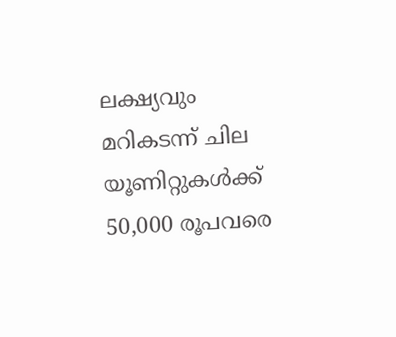ലക്ഷ്യവും മറികടന്ന് ചില യൂണിറ്റുകള്‍ക്ക് 50,000 രൂപവരെ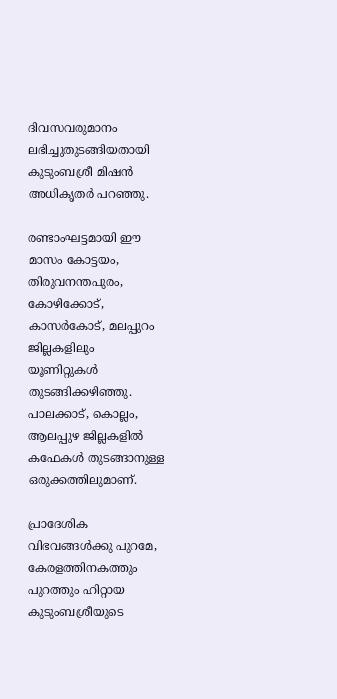ദിവസവരുമാനം ലഭിച്ചുതുടങ്ങിയതായി കുടുംബശ്രീ മിഷൻ അധികൃതർ പറഞ്ഞു.

രണ്ടാംഘട്ടമായി ഈ മാസം കോട്ടയം, തിരുവനന്തപുരം, കോഴിക്കോട്, കാസർകോട്, മലപ്പുറം ജില്ലകളിലും യൂണിറ്റുകള്‍ തുടങ്ങിക്കഴിഞ്ഞു. പാലക്കാട്, കൊല്ലം, ആലപ്പുഴ ജില്ലകളില്‍ കഫേകള്‍ തുടങ്ങാനുള്ള ഒരുക്കത്തിലുമാണ്.

പ്രാദേശിക വിഭവങ്ങള്‍ക്കു പുറമേ, കേരളത്തിനകത്തും പുറത്തും ഹിറ്റായ കുടുംബശ്രീയുടെ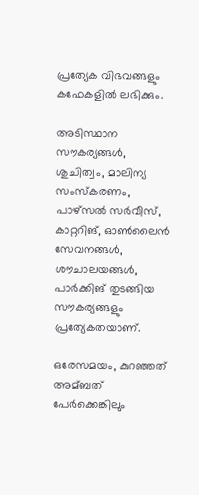പ്രത്യേക വിഭവങ്ങളും കഫേകളില്‍ ലഭിക്കും.

അടിസ്ഥാന സൗകര്യങ്ങള്‍, ശുചിത്വം, മാലിന്യ സംസ്കരണം, പാഴ്സല്‍ സർവീസ്, കാറ്ററിങ്, ഓണ്‍ലൈൻ സേവനങ്ങള്‍, ശൗചാലയങ്ങള്‍, പാർക്കിങ് തുടങ്ങിയ സൗകര്യങ്ങളും പ്രത്യേകതയാണ്.

ഒരേസമയം, കുറഞ്ഞത് അമ്ബത് പേർക്കെങ്കിലും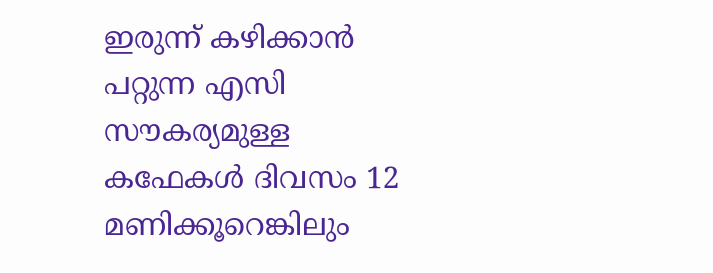ഇരുന്ന് കഴിക്കാൻ പറ്റുന്ന എസി സൗകര്യമുള്ള കഫേകള്‍ ദിവസം 12 മണിക്കൂറെങ്കിലും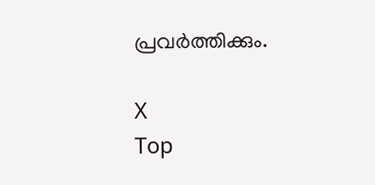പ്രവർത്തിക്കും.

X
Top